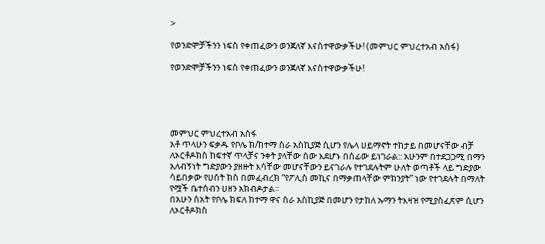>

የወንድሞቻችንን ነፍስ የቀጠፈውን ወንጀለኛ እናስተዋውቃችሁ! (መምህር ምህረተአብ አሰፋ)

የወንድሞቻችንን ነፍስ የቀጠፈውን ወንጀለኛ እናስተዋውቃችሁ!





መምህር ምህረተአብ አሰፋ
አቶ ጥላሁን ፍቃዱ የቦሌ ክ/ከተማ ስራ አስኪያጅ ሲሆን የሌላ ሀይማኖት ተከታይ በመሆናቸው ብቻ ለኦርቶዶክስ ከፍተኛ ጥላቻና ንቀት ያላቸው ሰው እደሆኑ በሰፊው ይነገራል:: አሁንም በተደጋጋሚ በማን አለብኝነት ግድያውን ያዘዙት እሳቸው መሆናቸውን ይናገራሉ የተገደሉትም ሁለት ወጣቶች ላይ ግድያው ሳይበቃው የሀሰት ክስ በመፈብረክ “የፖሊስ መኪና በማቃጠላቸው ምክንያት” ነው የተገደሉት በማለት የሟች ቤተሰብን ሀዘን አክብዶታል።
በአሁን ሰአት የቦሌ ክፍለ ከተማ ዋና ስራ አስኪያጅ በመሆን የታከለ ኡማን ትእዛዝ የሚያስፈጽም ሲሆን ለኦርቶዶክስ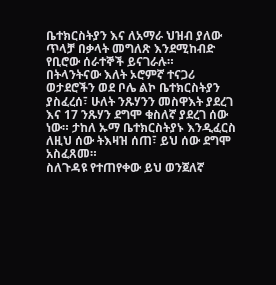ቤተክርስትያን እና ለአማራ ህዝብ ያለው ጥላቻ በቃላት መግለጽ እንደሚከብድ የቢሮው ሰራተኞች ይናገራሉ።
በትላንትናው እለት ኦሮምኛ ተናጋሪ ወታደሮችን ወደ ቦሌ ልኮ ቤተክርስትያን ያስፈረሰ፣ ሁለት ንጹሃንን መስዋእት ያደረገ እና 17 ንጹሃን ደግሞ ቁስለኛ ያደረገ ሰው ነው። ታከለ ኡማ ቤተክርስትያኑ እንዲፈርስ ለዚህ ሰው ትእዛዝ ሰጠ፣ ይህ ሰው ደግሞ አስፈጸመ።
ስለጉዳዩ የተጠየቀው ይህ ወንጀለኛ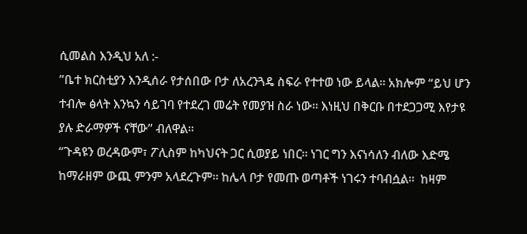ሲመልስ እንዲህ አለ :-
”ቤተ ክርስቲያን እንዲሰራ የታሰበው ቦታ ለአረንጓዴ ስፍራ የተተወ ነው ይላል። አክሎም “ይህ ሆን ተብሎ ፅላት እንኳን ሳይገባ የተደረገ መሬት የመያዝ ስራ ነው። እነዚህ በቅርቡ በተደጋጋሚ እየታዩ ያሉ ድራማዎች ናቸው” ብለዋል።
“ጉዳዩን ወረዳውም፣ ፖሊስም ከካህናት ጋር ሲወያይ ነበር። ነገር ግን እናነሳለን ብለው እድሜ ከማራዘም ውጪ ምንም አላደረጉም። ከሌላ ቦታ የመጡ ወጣቶች ነገሩን ተባብሷል።  ከዛም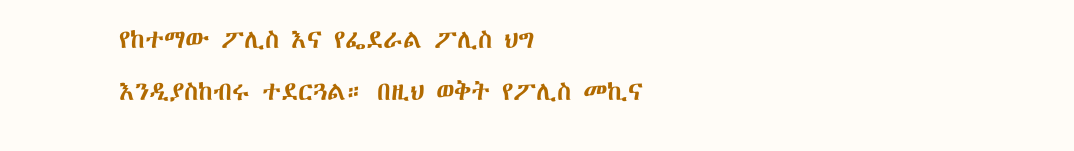የከተማው ፖሊስ እና የፌደራል ፖሊስ ህግ እንዲያስከብሩ ተደርጓል። በዚህ ወቅት የፖሊስ መኪና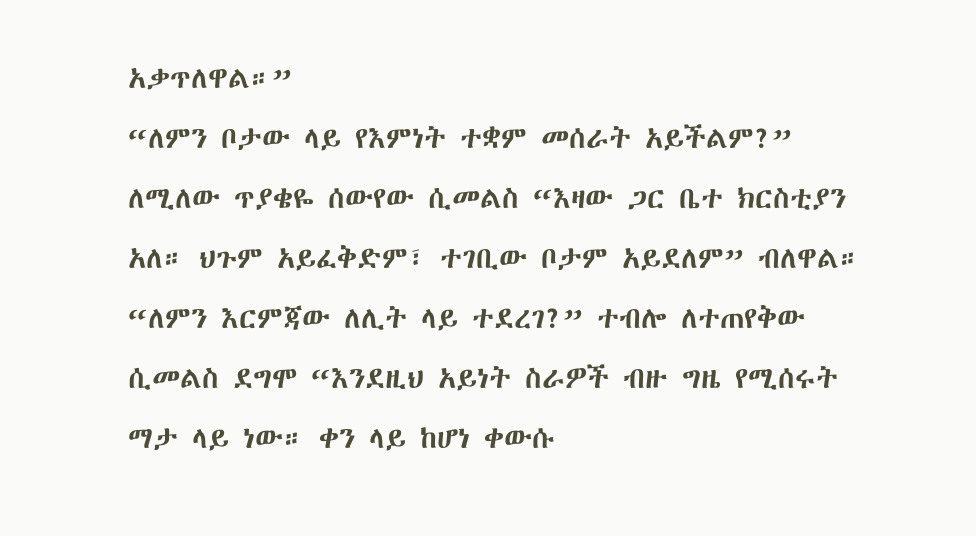አቃጥለዋል።”
“ለምን ቦታው ላይ የእምነት ተቋም መሰራት አይችልም?” ለሚለው ጥያቄዬ ሰውየው ሲመልስ “እዛው ጋር ቤተ ክርስቲያን አለ። ህጉም አይፈቅድም፣ ተገቢው ቦታም አይደለም” ብለዋል።
“ለምን እርምጃው ለሊት ላይ ተደረገ?” ተብሎ ለተጠየቅው ሲመልስ ደግሞ “እንደዚህ አይነት ስራዎች ብዙ ግዜ የሚሰሩት ማታ ላይ ነው። ቀን ላይ ከሆነ ቀውሱ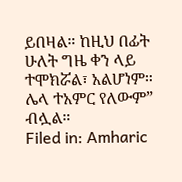ይበዛል። ከዚህ በፊት ሁለት ግዜ ቀን ላይ ተሞክሯል፣ አልሆነም። ሌላ ተአምር የለውም” ብሏል።
Filed in: Amharic